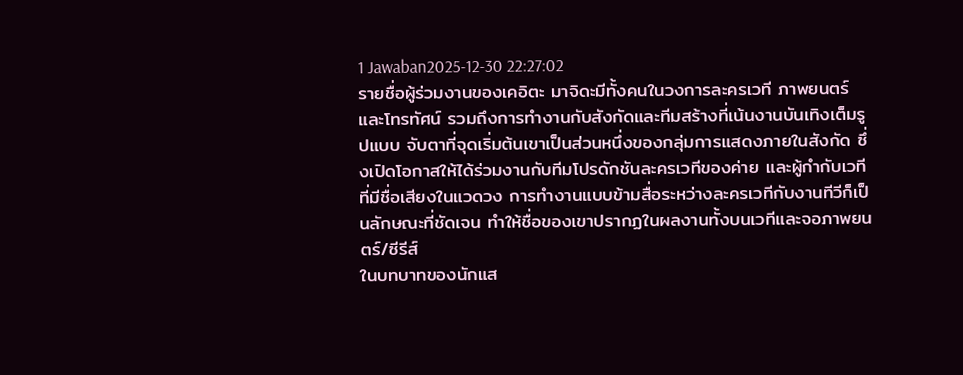1 Jawaban2025-12-30 22:27:02
รายชื่อผู้ร่วมงานของเคอิตะ มาจิดะมีทั้งคนในวงการละครเวที ภาพยนตร์ และโทรทัศน์ รวมถึงการทำงานกับสังกัดและทีมสร้างที่เน้นงานบันเทิงเต็มรูปแบบ จับตาที่จุดเริ่มต้นเขาเป็นส่วนหนึ่งของกลุ่มการแสดงภายในสังกัด ซึ่งเปิดโอกาสให้ได้ร่วมงานกับทีมโปรดักชันละครเวทีของค่าย และผู้กำกับเวทีที่มีชื่อเสียงในแวดวง การทำงานแบบข้ามสื่อระหว่างละครเวทีกับงานทีวีก็เป็นลักษณะที่ชัดเจน ทำให้ชื่อของเขาปรากฏในผลงานทั้งบนเวทีและจอภาพยนตร์/ซีรีส์
ในบทบาทของนักแส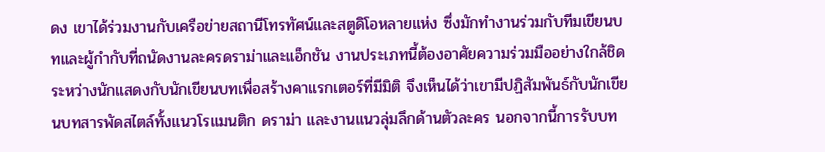ดง เขาได้ร่วมงานกับเครือข่ายสถานีโทรทัศน์และสตูดิโอหลายแห่ง ซึ่งมักทำงานร่วมกับทีมเขียนบทและผู้กำกับที่ถนัดงานละครดราม่าและแอ็กชัน งานประเภทนี้ต้องอาศัยความร่วมมืออย่างใกล้ชิดระหว่างนักแสดงกับนักเขียนบทเพื่อสร้างคาแรกเตอร์ที่มีมิติ จึงเห็นได้ว่าเขามีปฏิสัมพันธ์กับนักเขียนบทสารพัดสไตล์ทั้งแนวโรแมนติก ดราม่า และงานแนวลุ่มลึกด้านตัวละคร นอกจากนี้การรับบท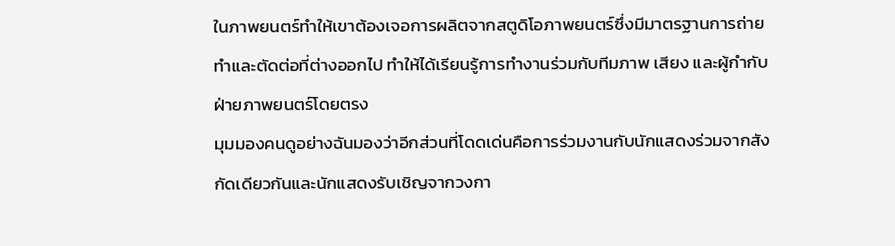ในภาพยนตร์ทำให้เขาต้องเจอการผลิตจากสตูดิโอภาพยนตร์ซึ่งมีมาตรฐานการถ่ายทำและตัดต่อที่ต่างออกไป ทำให้ได้เรียนรู้การทำงานร่วมกับทีมภาพ เสียง และผู้กำกับฝ่ายภาพยนตร์โดยตรง
มุมมองคนดูอย่างฉันมองว่าอีกส่วนที่โดดเด่นคือการร่วมงานกับนักแสดงร่วมจากสังกัดเดียวกันและนักแสดงรับเชิญจากวงกา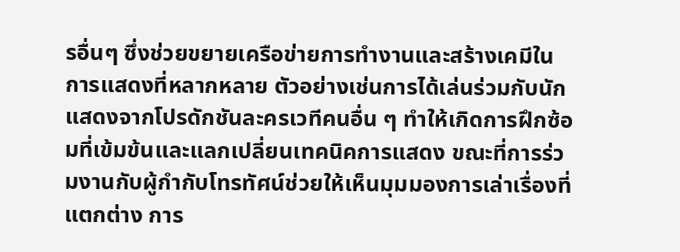รอื่นๆ ซึ่งช่วยขยายเครือข่ายการทำงานและสร้างเคมีในการแสดงที่หลากหลาย ตัวอย่างเช่นการได้เล่นร่วมกับนักแสดงจากโปรดักชันละครเวทีคนอื่น ๆ ทำให้เกิดการฝึกซ้อมที่เข้มข้นและแลกเปลี่ยนเทคนิคการแสดง ขณะที่การร่วมงานกับผู้กำกับโทรทัศน์ช่วยให้เห็นมุมมองการเล่าเรื่องที่แตกต่าง การ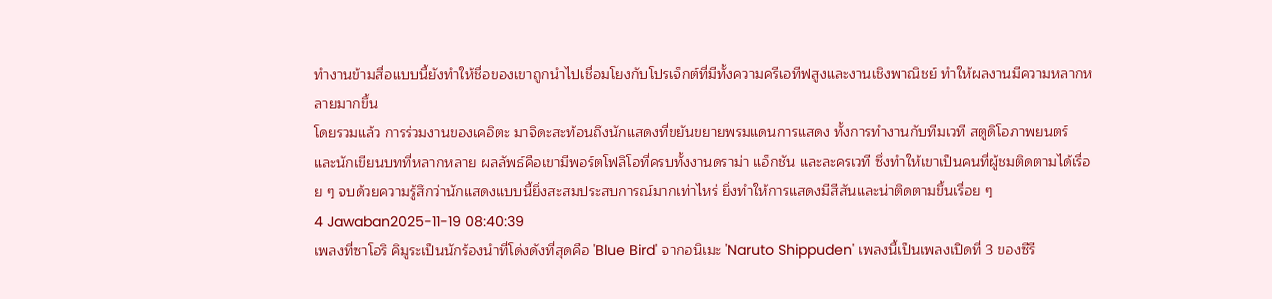ทำงานข้ามสื่อแบบนี้ยังทำให้ชื่อของเขาถูกนำไปเชื่อมโยงกับโปรเจ็กต์ที่มีทั้งความครีเอทีฟสูงและงานเชิงพาณิชย์ ทำให้ผลงานมีความหลากหลายมากขึ้น
โดยรวมแล้ว การร่วมงานของเคอิตะ มาจิดะสะท้อนถึงนักแสดงที่ขยันขยายพรมแดนการแสดง ทั้งการทำงานกับทีมเวที สตูดิโอภาพยนตร์ และนักเขียนบทที่หลากหลาย ผลลัพธ์คือเขามีพอร์ตโฟลิโอที่ครบทั้งงานดราม่า แอ็กชัน และละครเวที ซึ่งทำให้เขาเป็นคนที่ผู้ชมติดตามได้เรื่อย ๆ จบด้วยความรู้สึกว่านักแสดงแบบนี้ยิ่งสะสมประสบการณ์มากเท่าไหร่ ยิ่งทำให้การแสดงมีสีสันและน่าติดตามขึ้นเรื่อย ๆ
4 Jawaban2025-11-19 08:40:39
เพลงที่ซาโอริ คิมูระเป็นนักร้องนำที่โด่งดังที่สุดคือ 'Blue Bird' จากอนิเมะ 'Naruto Shippuden' เพลงนี้เป็นเพลงเปิดที่ 3 ของซีรี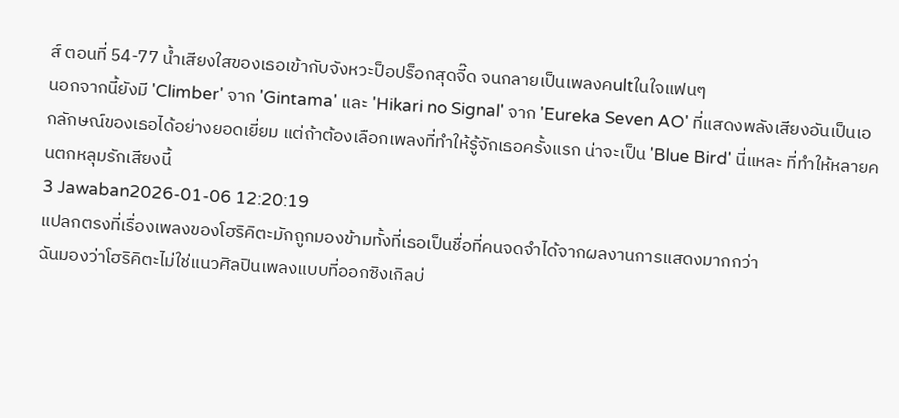ส์ ตอนที่ 54-77 น้ำเสียงใสของเธอเข้ากับจังหวะป็อปร็อกสุดจี๊ด จนกลายเป็นเพลงคultในใจแฟนๆ
นอกจากนี้ยังมี 'Climber' จาก 'Gintama' และ 'Hikari no Signal' จาก 'Eureka Seven AO' ที่แสดงพลังเสียงอันเป็นเอกลักษณ์ของเธอได้อย่างยอดเยี่ยม แต่ถ้าต้องเลือกเพลงที่ทำให้รู้จักเธอครั้งแรก น่าจะเป็น 'Blue Bird' นี่แหละ ที่ทำให้หลายคนตกหลุมรักเสียงนี้
3 Jawaban2026-01-06 12:20:19
แปลกตรงที่เรื่องเพลงของโฮริคิตะมักถูกมองข้ามทั้งที่เธอเป็นชื่อที่คนจดจำได้จากผลงานการแสดงมากกว่า
ฉันมองว่าโฮริคิตะไม่ใช่แนวศิลปินเพลงแบบที่ออกซิงเกิลบ่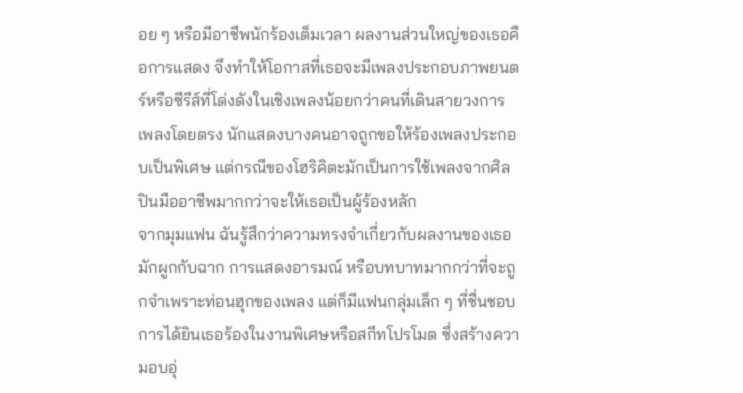อย ๆ หรือมีอาชีพนักร้องเต็มเวลา ผลงานส่วนใหญ่ของเธอคือการแสดง จึงทำให้โอกาสที่เธอจะมีเพลงประกอบภาพยนตร์หรือซีรีส์ที่โด่งดังในเชิงเพลงน้อยกว่าคนที่เดินสายวงการเพลงโดยตรง นักแสดงบางคนอาจถูกขอให้ร้องเพลงประกอบเป็นพิเศษ แต่กรณีของโฮริคิตะมักเป็นการใช้เพลงจากศิลปินมืออาชีพมากกว่าจะให้เธอเป็นผู้ร้องหลัก
จากมุมแฟน ฉันรู้สึกว่าความทรงจำเกี่ยวกับผลงานของเธอมักผูกกับฉาก การแสดงอารมณ์ หรือบทบาทมากกว่าที่จะถูกจำเพราะท่อนฮุกของเพลง แต่ก็มีแฟนกลุ่มเล็ก ๆ ที่ชื่นชอบการได้ยินเธอร้องในงานพิเศษหรือสกีทโปรโมต ซึ่งสร้างความอบอุ่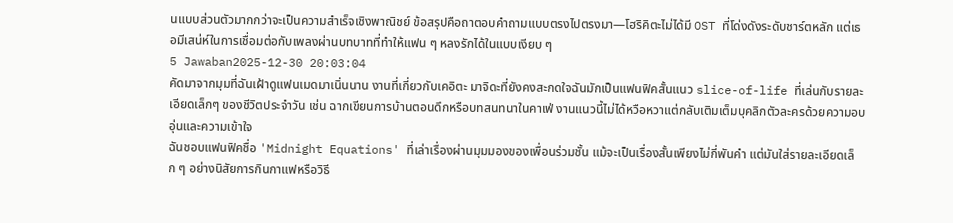นแบบส่วนตัวมากกว่าจะเป็นความสำเร็จเชิงพาณิชย์ ข้อสรุปคือถาตอบคำถามแบบตรงไปตรงมา—โฮริคิตะไม่ได้มี OST ที่โด่งดังระดับชาร์ตหลัก แต่เธอมีเสน่ห์ในการเชื่อมต่อกับเพลงผ่านบทบาทที่ทำให้แฟน ๆ หลงรักได้ในแบบเงียบ ๆ
5 Jawaban2025-12-30 20:03:04
คัดมาจากมุมที่ฉันเฝ้าดูแฟนเมดมาเนิ่นนาน งานที่เกี่ยวกับเคอิตะ มาจิดะที่ยังคงสะกดใจฉันมักเป็นแฟนฟิคสั้นแนว slice-of-life ที่เล่นกับรายละเอียดเล็กๆ ของชีวิตประจำวัน เช่น ฉากเขียนการบ้านตอนดึกหรือบทสนทนาในคาเฟ่ งานแนวนี้ไม่ได้หวือหวาแต่กลับเติมเต็มบุคลิกตัวละครด้วยความอบอุ่นและความเข้าใจ
ฉันชอบแฟนฟิคชื่อ 'Midnight Equations' ที่เล่าเรื่องผ่านมุมมองของเพื่อนร่วมชั้น แม้จะเป็นเรื่องสั้นเพียงไม่กี่พันคำ แต่มันใส่รายละเอียดเล็ก ๆ อย่างนิสัยการกินกาแฟหรือวิธี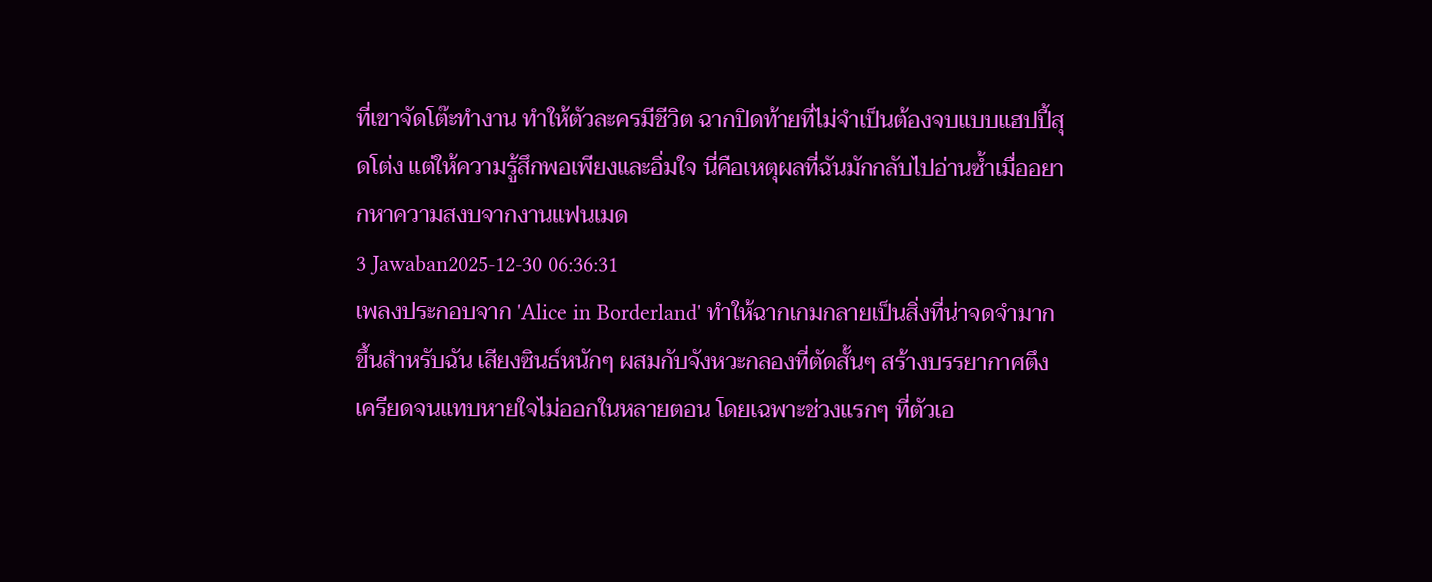ที่เขาจัดโต๊ะทำงาน ทำให้ตัวละครมีชีวิต ฉากปิดท้ายที่ไม่จำเป็นต้องจบแบบแฮปปี้สุดโต่ง แต่ให้ความรู้สึกพอเพียงและอิ่มใจ นี่คือเหตุผลที่ฉันมักกลับไปอ่านซ้ำเมื่ออยากหาความสงบจากงานแฟนเมด
3 Jawaban2025-12-30 06:36:31
เพลงประกอบจาก 'Alice in Borderland' ทำให้ฉากเกมกลายเป็นสิ่งที่น่าจดจำมากขึ้นสำหรับฉัน เสียงซินธ์หนักๆ ผสมกับจังหวะกลองที่ตัดสั้นๆ สร้างบรรยากาศตึงเครียดจนแทบหายใจไม่ออกในหลายตอน โดยเฉพาะช่วงแรกๆ ที่ตัวเอ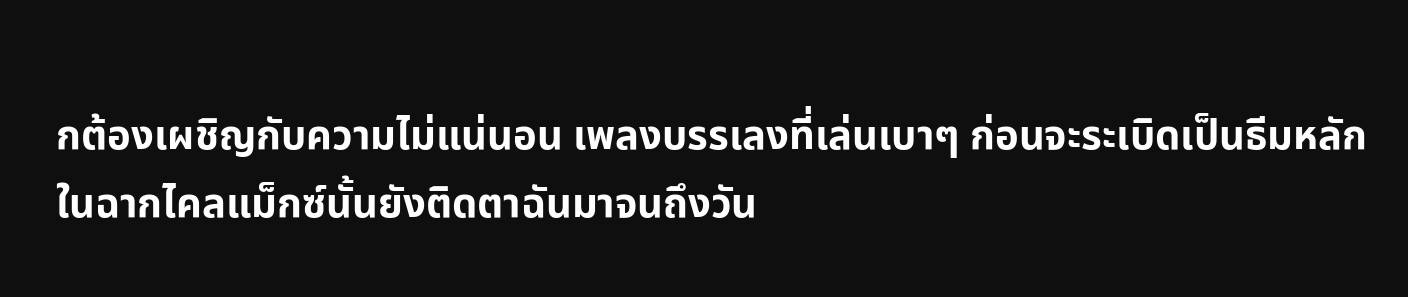กต้องเผชิญกับความไม่แน่นอน เพลงบรรเลงที่เล่นเบาๆ ก่อนจะระเบิดเป็นธีมหลักในฉากไคลแม็กซ์นั้นยังติดตาฉันมาจนถึงวัน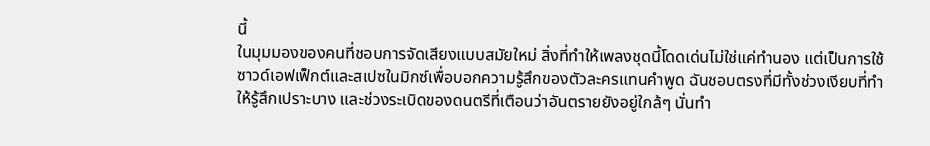นี้
ในมุมมองของคนที่ชอบการจัดเสียงแบบสมัยใหม่ สิ่งที่ทำให้เพลงชุดนี้โดดเด่นไม่ใช่แค่ทำนอง แต่เป็นการใช้ซาวด์เอฟเฟ็กต์และสเปซในมิกซ์เพื่อบอกความรู้สึกของตัวละครแทนคำพูด ฉันชอบตรงที่มีทั้งช่วงเงียบที่ทำให้รู้สึกเปราะบาง และช่วงระเบิดของดนตรีที่เตือนว่าอันตรายยังอยู่ใกล้ๆ นั่นทำ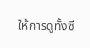ให้การดูทั้งซี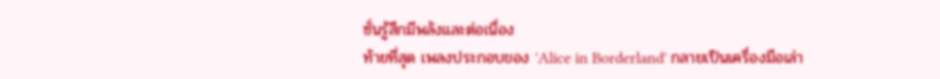ซั่นรู้สึกมีพลังและต่อเนื่อง
ท้ายที่สุด เพลงประกอบของ 'Alice in Borderland' กลายเป็นเครื่องมือเล่า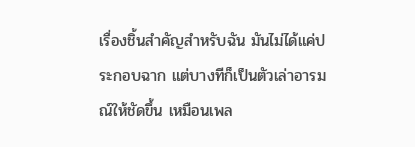เรื่องชิ้นสำคัญสำหรับฉัน มันไม่ได้แค่ประกอบฉาก แต่บางทีก็เป็นตัวเล่าอารมณ์ให้ชัดขึ้น เหมือนเพล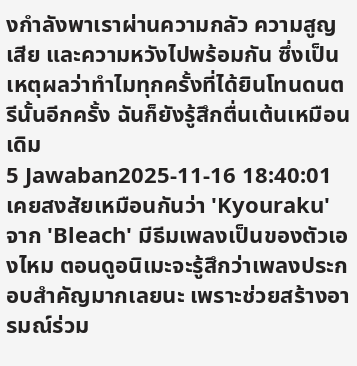งกำลังพาเราผ่านความกลัว ความสูญเสีย และความหวังไปพร้อมกัน ซึ่งเป็นเหตุผลว่าทำไมทุกครั้งที่ได้ยินโทนดนตรีนั้นอีกครั้ง ฉันก็ยังรู้สึกตื่นเต้นเหมือนเดิม
5 Jawaban2025-11-16 18:40:01
เคยสงสัยเหมือนกันว่า 'Kyouraku' จาก 'Bleach' มีธีมเพลงเป็นของตัวเองไหม ตอนดูอนิเมะจะรู้สึกว่าเพลงประกอบสำคัญมากเลยนะ เพราะช่วยสร้างอารมณ์ร่วม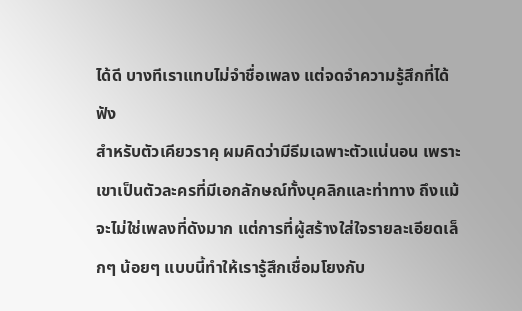ได้ดี บางทีเราแทบไม่จำชื่อเพลง แต่จดจำความรู้สึกที่ได้ฟัง
สำหรับตัวเคียวราคุ ผมคิดว่ามีธีมเฉพาะตัวแน่นอน เพราะเขาเป็นตัวละครที่มีเอกลักษณ์ทั้งบุคลิกและท่าทาง ถึงแม้จะไม่ใช่เพลงที่ดังมาก แต่การที่ผู้สร้างใส่ใจรายละเอียดเล็กๆ น้อยๆ แบบนี้ทำให้เรารู้สึกเชื่อมโยงกับ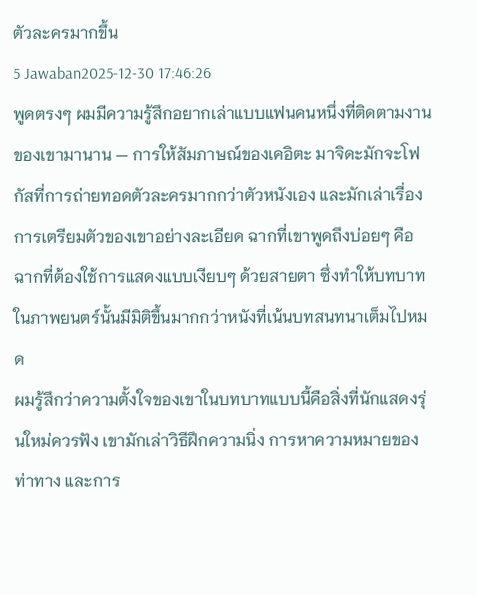ตัวละครมากขึ้น
5 Jawaban2025-12-30 17:46:26
พูดตรงๆ ผมมีความรู้สึกอยากเล่าแบบแฟนคนหนึ่งที่ติดตามงานของเขามานาน — การให้สัมภาษณ์ของเคอิตะ มาจิดะมักจะโฟกัสที่การถ่ายทอดตัวละครมากกว่าตัวหนังเอง และมักเล่าเรื่องการเตรียมตัวของเขาอย่างละเอียด ฉากที่เขาพูดถึงบ่อยๆ คือฉากที่ต้องใช้การแสดงแบบเงียบๆ ด้วยสายตา ซึ่งทำให้บทบาทในภาพยนตร์นั้นมีมิติขึ้นมากกว่าหนังที่เน้นบทสนทนาเต็มไปหมด
ผมรู้สึกว่าความตั้งใจของเขาในบทบาทแบบนี้คือสิ่งที่นักแสดงรุ่นใหม่ควรฟัง เขามักเล่าวิธีฝึกความนิ่ง การหาความหมายของท่าทาง และการ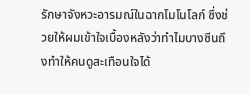รักษาจังหวะอารมณ์ในฉากโมโนโลก์ ซึ่งช่วยให้ผมเข้าใจเบื้องหลังว่าทำไมบางซีนถึงทำให้คนดูสะเทือนใจได้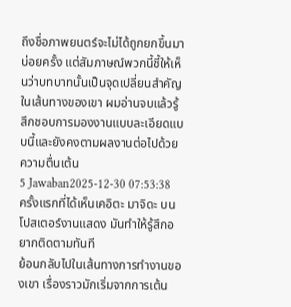ถึงชื่อภาพยนตร์จะไม่ได้ถูกยกขึ้นมาบ่อยครั้ง แต่สัมภาษณ์พวกนี้ชี้ให้เห็นว่าบทบาทนั้นเป็นจุดเปลี่ยนสำคัญในเส้นทางของเขา ผมอ่านจบแล้วรู้สึกชอบการมองงานแบบละเอียดแบบนี้และยังคงตามผลงานต่อไปด้วยความตื่นเต้น
5 Jawaban2025-12-30 07:53:38
ครั้งแรกที่ได้เห็นเคอิตะ มาจิดะ บนโปสเตอร์งานแสดง มันทำให้รู้สึกอยากติดตามทันที
ย้อนกลับไปในเส้นทางการทำงานของเขา เรื่องราวมักเริ่มจากการเต้น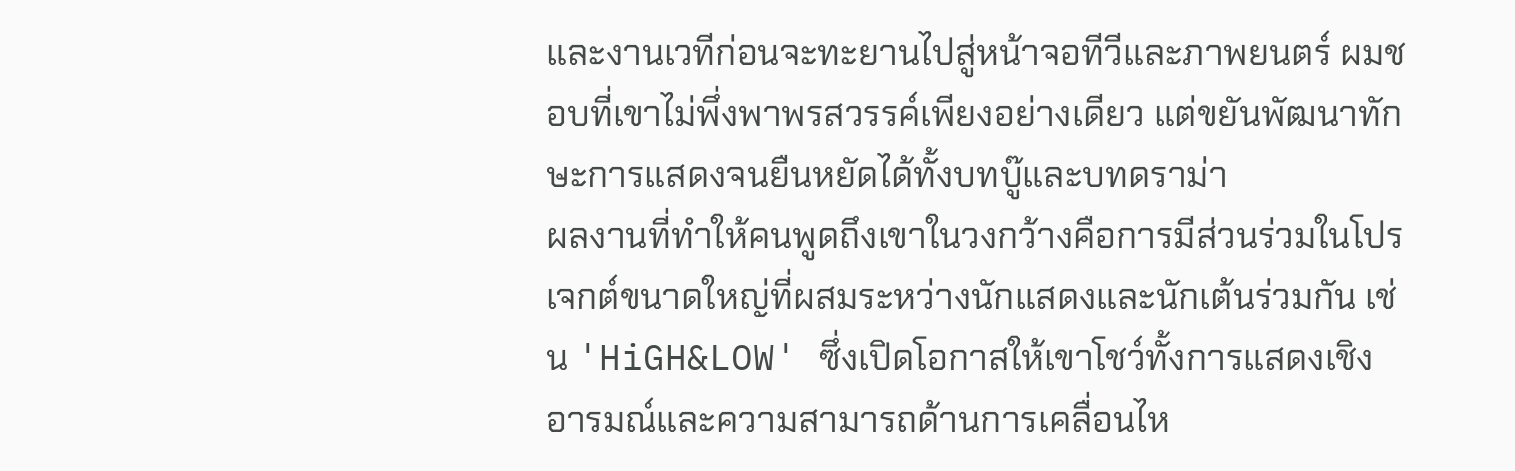และงานเวทีก่อนจะทะยานไปสู่หน้าจอทีวีและภาพยนตร์ ผมชอบที่เขาไม่พึ่งพาพรสวรรค์เพียงอย่างเดียว แต่ขยันพัฒนาทักษะการแสดงจนยืนหยัดได้ทั้งบทบู๊และบทดราม่า
ผลงานที่ทำให้คนพูดถึงเขาในวงกว้างคือการมีส่วนร่วมในโปรเจกต์ขนาดใหญ่ที่ผสมระหว่างนักแสดงและนักเต้นร่วมกัน เช่น 'HiGH&LOW' ซึ่งเปิดโอกาสให้เขาโชว์ทั้งการแสดงเชิงอารมณ์และความสามารถด้านการเคลื่อนไห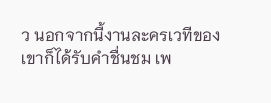ว นอกจากนี้งานละครเวทีของเขาก็ได้รับคำชื่นชม เพ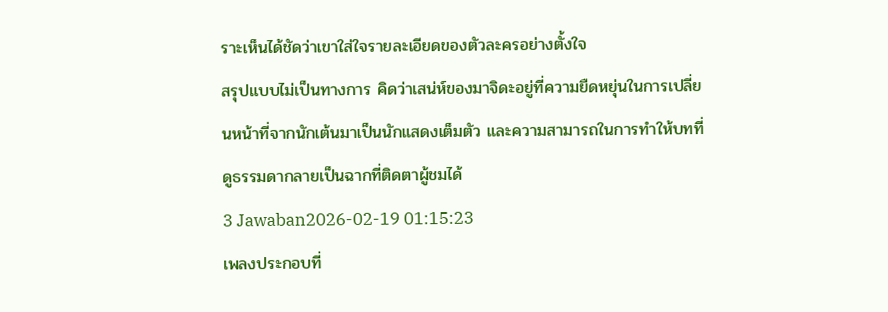ราะเห็นได้ชัดว่าเขาใส่ใจรายละเอียดของตัวละครอย่างตั้งใจ
สรุปแบบไม่เป็นทางการ คิดว่าเสน่ห์ของมาจิดะอยู่ที่ความยืดหยุ่นในการเปลี่ยนหน้าที่จากนักเต้นมาเป็นนักแสดงเต็มตัว และความสามารถในการทำให้บทที่ดูธรรมดากลายเป็นฉากที่ติดตาผู้ชมได้
3 Jawaban2026-02-19 01:15:23
เพลงประกอบที่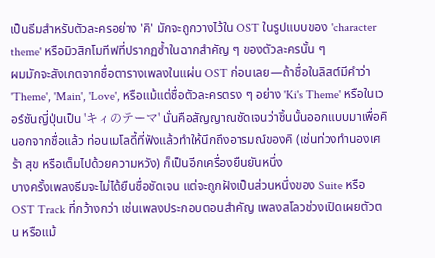เป็นธีมสำหรับตัวละครอย่าง 'คิ' มักจะถูกวางไว้ใน OST ในรูปแบบของ 'character theme' หรือมิวสิกโมทีฟที่ปรากฏซ้ำในฉากสำคัญ ๆ ของตัวละครนั้น ๆ
ผมมักจะสังเกตจากชื่อตารางเพลงในแผ่น OST ก่อนเลย—ถ้าชื่อในลิสต์มีคำว่า 'Theme', 'Main', 'Love', หรือแม้แต่ชื่อตัวละครตรง ๆ อย่าง 'Ki's Theme' หรือในเวอร์ชันญี่ปุ่นเป็น 'キィのテーマ' นั่นคือสัญญาณชัดเจนว่าชิ้นนั้นออกแบบมาเพื่อคิ นอกจากชื่อแล้ว ท่อนเมโลดี้ที่ฟังแล้วทำให้นึกถึงอารมณ์ของคิ (เช่นท่วงทำนองเศร้า สุข หรือเต็มไปด้วยความหวัง) ก็เป็นอีกเครื่องยืนยันหนึ่ง
บางครั้งเพลงธีมจะไม่ได้ยืนชื่อชัดเจน แต่จะถูกฝังเป็นส่วนหนึ่งของ Suite หรือ OST Track ที่กว้างกว่า เช่นเพลงประกอบตอนสำคัญ เพลงสโลวช่วงเปิดเผยตัวตน หรือแม้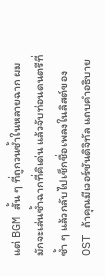แต่ BGM สั้น ๆ ที่ถูกวนซ้ำในหลายฉาก ผมมักจะเล่นซ้ำฉากที่คิเด่น แล้วจับท่อนดนตรีที่ซ้ำ ๆ แล้วกลับไปเช็กชื่อเพลงในลิสต์ของ OST ถ้าคุณมีเวอร์ชันดิจิทัล แถบคำอธิบาย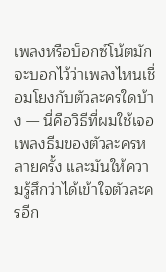เพลงหรือบ็อกซ์โน้ตมักจะบอกไว้ว่าเพลงไหนเชื่อมโยงกับตัวละครใดบ้าง — นี่คือวิธีที่ผมใช้เจอเพลงธีมของตัวละครหลายครั้ง และมันให้ความรู้สึกว่าได้เข้าใจตัวละครอีก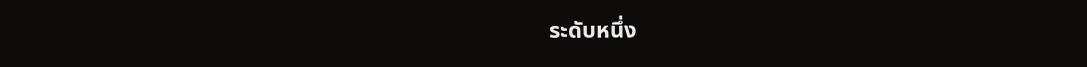ระดับหนึ่ง